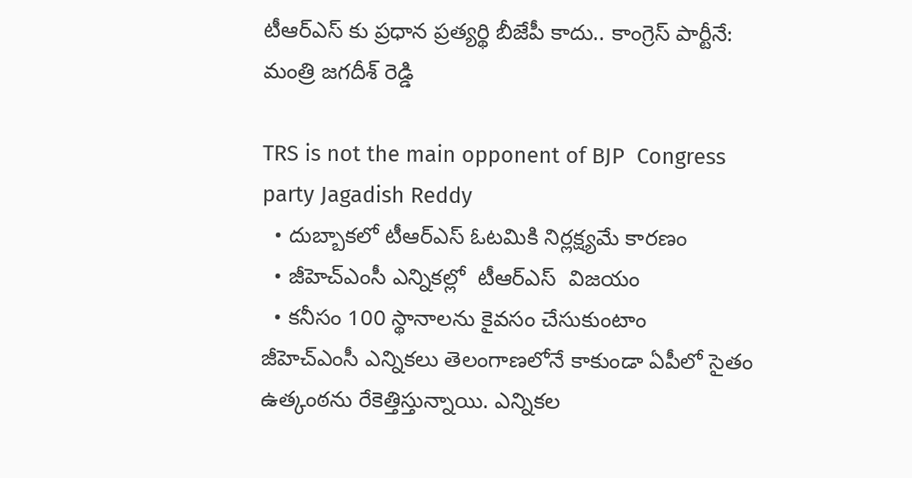టీఆర్ఎస్ కు ప్రధాన ప్రత్యర్థి బీజేపీ కాదు.. కాంగ్రెస్ పార్టీనే: మంత్రి జగదీశ్ రెడ్డి

TRS is not the main opponent of BJP  Congress party Jagadish Reddy
  • దుబ్బాకలో టీఆర్ఎస్ ఓటమికి నిర్లక్ష్యమే కారణం
  • జీహెచ్ఎంసీ ఎన్నికల్లో  టీఆర్ఎస్  విజయం
  • కనీసం 100 స్థానాలను కైవసం చేసుకుంటాం
జీహెచ్ఎంసీ ఎన్నికలు తెలంగాణలోనే కాకుండా ఏపీలో సైతం ఉత్కంఠను రేకెత్తిస్తున్నాయి. ఎన్నికల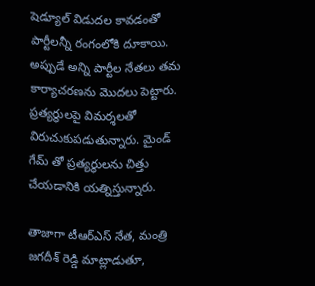షెడ్యూల్ విడుదల కావడంతో పార్టీలన్నీ రంగంలోకి దూకాయి. అప్పుడే అన్ని పార్టీల నేతలు తమ కార్యాచరణను మొదలు పెట్టారు. ప్రత్యర్థులపై విమర్శలతో విరుచుకుపడుతున్నారు. మైండ్ గేమ్ తో ప్రత్యర్థులను చిత్తు చేయడానికి యత్నిస్తున్నారు.

తాజాగా టీఆర్ఎస్ నేత, మంత్రి జగదీశ్ రెడ్డి మాట్లాడుతూ,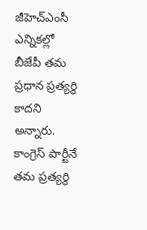జీహెచ్ఎంసీ ఎన్నికల్లో బీజేపీ తమ ప్రధాన ప్రత్యర్థి కాదని అన్నారు. కాంగ్రెస్ పార్టీనే  తమ ప్రత్యర్థి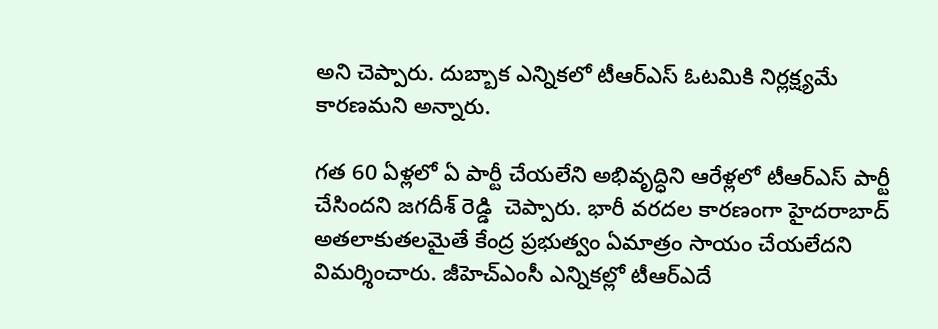అని చెప్పారు. దుబ్బాక ఎన్నికలో టీఆర్ఎస్ ఓటమికి నిర్లక్ష్యమే కారణమని అన్నారు.

గత 60 ఏళ్లలో ఏ పార్టీ చేయలేని అభివృద్ధిని ఆరేళ్లలో టీఆర్ఎస్ పార్టీ చేసిందని జగదీశ్ రెడ్డి  చెప్పారు. భారీ వరదల కారణంగా హైదరాబాద్ అతలాకుతలమైతే కేంద్ర ప్రభుత్వం ఏమాత్రం సాయం చేయలేదని విమర్శించారు. జీహెచ్ఎంసీ ఎన్నికల్లో టీఆర్ఎదే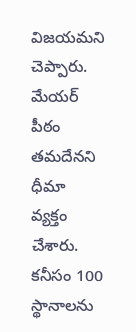విజయమని చెప్పారు. మేయర్ పీఠం తమదేనని ధీమా వ్యక్తం చేశారు. కనీసం 100 స్థానాలను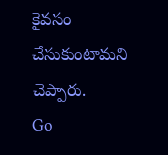కైవసం చేసుకుంటామని చెప్పారు.
Go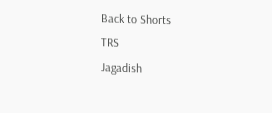Back to Shorts
TRS
Jagadish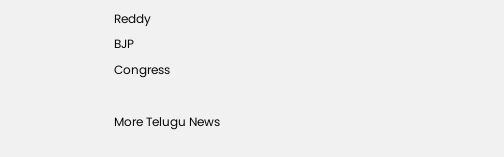Reddy
BJP
Congress

More Telugu News